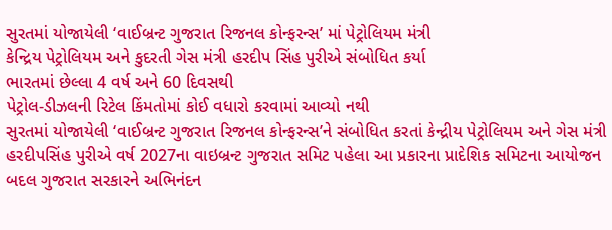સુરતમાં યોજાયેલી ‘વાઈબ્રન્ટ ગુજરાત રિજનલ કોન્ફરન્સ’ માં પેટ્રોલિયમ મંત્રી
કેન્દ્રિય પેટ્રોલિયમ અને કુદરતી ગેસ મંત્રી હરદીપ સિંહ પુરીએ સંબોધિત કર્યા
ભારતમાં છેલ્લા 4 વર્ષ અને 60 દિવસથી
પેટ્રોલ-ડીઝલની રિટેલ કિંમતોમાં કોઈ વધારો કરવામાં આવ્યો નથી
સુરતમાં યોજાયેલી ‘વાઈબ્રન્ટ ગુજરાત રિજનલ કોન્ફરન્સ’ને સંબોધિત કરતાં કેન્દ્રીય પેટ્રોલિયમ અને ગેસ મંત્રી હરદીપસિંહ પુરીએ વર્ષ 2027ના વાઇબ્રન્ટ ગુજરાત સમિટ પહેલા આ પ્રકારના પ્રાદેશિક સમિટના આયોજન બદલ ગુજરાત સરકારને અભિનંદન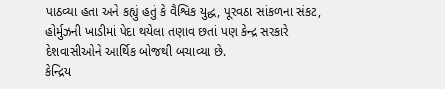પાઠવ્યા હતા અને કહ્યું હતું કે વૈશ્વિક યુદ્ધ, પૂરવઠા સાંકળના સંકટ, હોર્મુઝની ખાડીમાં પેદા થયેલા તણાવ છતાં પણ કેન્દ્ર સરકારે દેશવાસીઓને આર્થિક બોજથી બચાવ્યા છે.
કેન્દ્રિય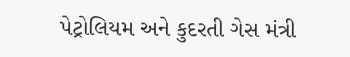પેટ્રોલિયમ અને કુદરતી ગેસ મંત્રી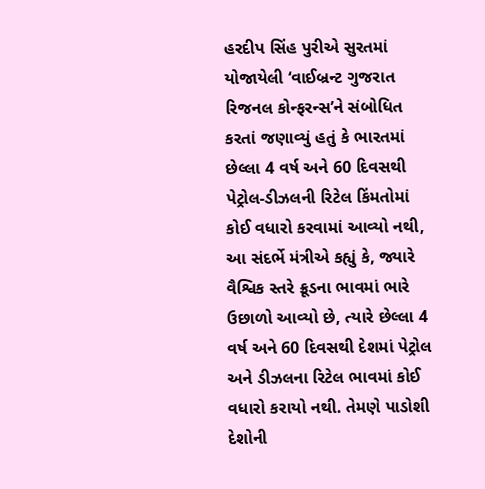હરદીપ સિંહ પુરીએ સુરતમાં યોજાયેલી ‘વાઈબ્રન્ટ ગુજરાત રિજનલ કોન્ફરન્સ’ને સંબોધિત કરતાં જણાવ્યું હતું કે ભારતમાં છેલ્લા 4 વર્ષ અને 60 દિવસથી પેટ્રોલ-ડીઝલની રિટેલ કિંમતોમાં કોઈ વધારો કરવામાં આવ્યો નથી, આ સંદર્ભે મંત્રીએ કહ્યું કે, જ્યારે વૈશ્વિક સ્તરે ક્રૂડના ભાવમાં ભારે ઉછાળો આવ્યો છે, ત્યારે છેલ્લા 4 વર્ષ અને 60 દિવસથી દેશમાં પેટ્રોલ અને ડીઝલના રિટેલ ભાવમાં કોઈ વધારો કરાયો નથી. તેમણે પાડોશી દેશોની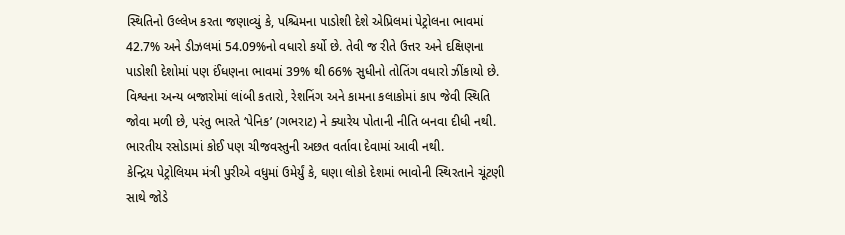સ્થિતિનો ઉલ્લેખ કરતા જણાવ્યું કે, પશ્ચિમના પાડોશી દેશે એપ્રિલમાં પેટ્રોલના ભાવમાં 42.7% અને ડીઝલમાં 54.09%નો વધારો કર્યો છે. તેવી જ રીતે ઉત્તર અને દક્ષિણના પાડોશી દેશોમાં પણ ઈંધણના ભાવમાં 39% થી 66% સુધીનો તોતિંગ વધારો ઝીંકાયો છે. વિશ્વના અન્ય બજારોમાં લાંબી કતારો, રેશનિંગ અને કામના કલાકોમાં કાપ જેવી સ્થિતિ જોવા મળી છે, પરંતુ ભારતે ‘પેનિક’ (ગભરાટ) ને ક્યારેય પોતાની નીતિ બનવા દીધી નથી. ભારતીય રસોડામાં કોઈ પણ ચીજવસ્તુની અછત વર્તાવા દેવામાં આવી નથી.
કેન્દ્રિય પેટ્રોલિયમ મંત્રી પુરીએ વધુમાં ઉમેર્યું કે, ઘણા લોકો દેશમાં ભાવોની સ્થિરતાને ચૂંટણી સાથે જોડે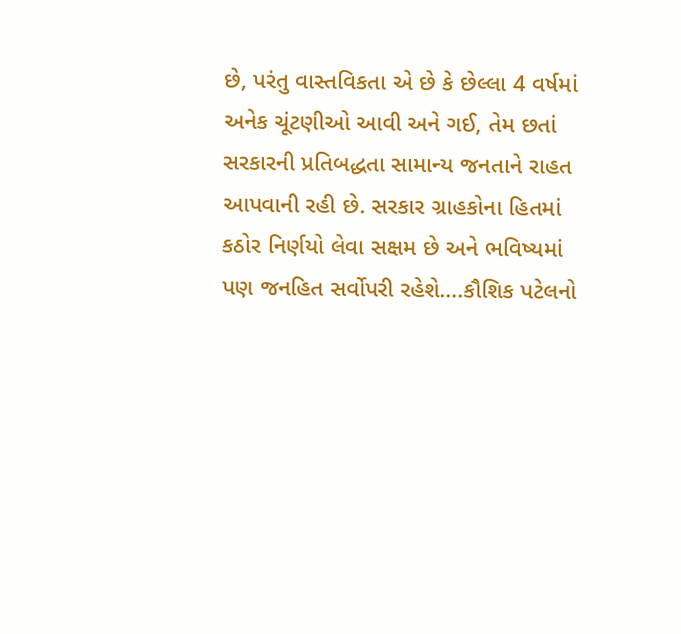છે, પરંતુ વાસ્તવિકતા એ છે કે છેલ્લા 4 વર્ષમાં અનેક ચૂંટણીઓ આવી અને ગઈ, તેમ છતાં સરકારની પ્રતિબદ્ધતા સામાન્ય જનતાને રાહત આપવાની રહી છે. સરકાર ગ્રાહકોના હિતમાં કઠોર નિર્ણયો લેવા સક્ષમ છે અને ભવિષ્યમાં પણ જનહિત સર્વોપરી રહેશે….કૌશિક પટેલનો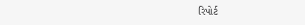રિપોર્ટ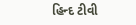હિન્દ ટીવી